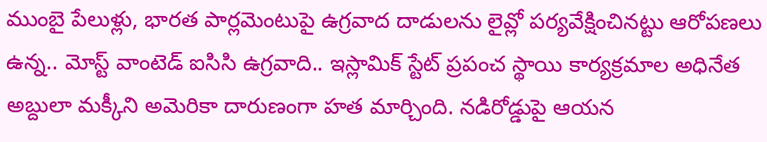ముంబై పేలుళ్లు, భారత పార్లమెంటుపై ఉగ్రవాద దాడులను లైవ్లో పర్యవేక్షించినట్టు ఆరోపణలు ఉన్న.. మోస్ట్ వాంటెడ్ ఐసిసి ఉగ్రవాది.. ఇస్లామిక్ స్టేట్ ప్రపంచ స్థాయి కార్యక్రమాల అధినేత అబ్దులా మక్కీని అమెరికా దారుణంగా హత మార్చింది. నడిరోడ్డుపై ఆయన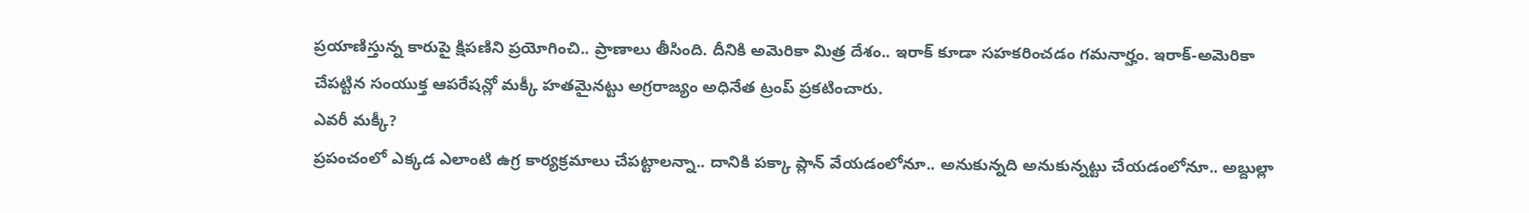ప్రయాణిస్తున్న కారుపై క్షిపణిని ప్రయోగించి.. ప్రాణాలు తీసింది. దీనికి అమెరికా మిత్ర దేశం.. ఇరాక్ కూడా సహకరించడం గమనార్హం. ఇరాక్-అమెరికా చేపట్టిన సంయుక్త ఆపరేషన్లో మక్కీ హతమైనట్టు అగ్రరాజ్యం అధినేత ట్రంప్ ప్రకటించారు.
ఎవరీ మక్కీ?
ప్రపంచంలో ఎక్కడ ఎలాంటి ఉగ్ర కార్యక్రమాలు చేపట్టాలన్నా.. దానికి పక్కా ప్లాన్ వేయడంలోనూ.. అనుకున్నది అనుకున్నట్టు చేయడంలోనూ.. అబ్దుల్లా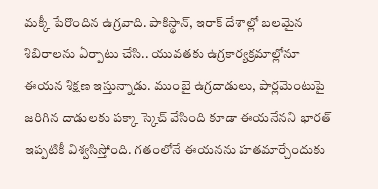మక్కీ పేరొందిన ఉగ్రవాది. పాకిస్థాన్, ఇరాక్ దేశాల్లో బలమైన శిబిరాలను ఏర్పాటు చేసి.. యువతకు ఉగ్రకార్యక్రమాల్లోనూ ఈయన శిక్షణ ఇస్తున్నాడు. ముంబై ఉగ్రదాడులు, పార్లమెంటుపై జరిగిన దాడులకు పక్కా స్కెచ్ వేసింది కూడా ఈయనేనని భారత్ ఇప్పటికీ విశ్వసిస్తోంది. గతంలోనే ఈయనను హతమార్చేందుకు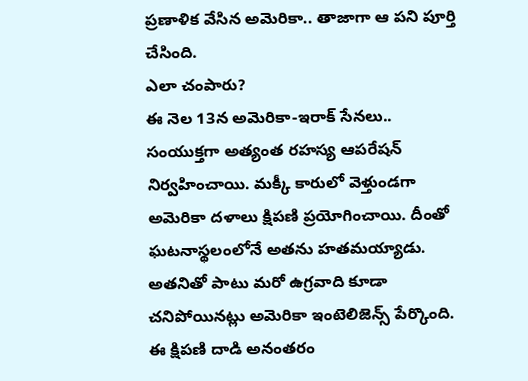ప్రణాళిక వేసిన అమెరికా.. తాజాగా ఆ పని పూర్తి చేసింది.
ఎలా చంపారు?
ఈ నెల 13న అమెరికా-ఇరాక్ సేనలు.. సంయుక్తగా అత్యంత రహస్య ఆపరేషన్ నిర్వహించాయి. మక్కీ కారులో వెళ్తుండగా అమెరికా దళాలు క్షిపణి ప్రయోగించాయి. దీంతో ఘటనాస్థలంలోనే అతను హతమయ్యాడు. అతనితో పాటు మరో ఉగ్రవాది కూడా చనిపోయినట్లు అమెరికా ఇంటెలిజెన్స్ పేర్కొంది. ఈ క్షిపణి దాడి అనంతరం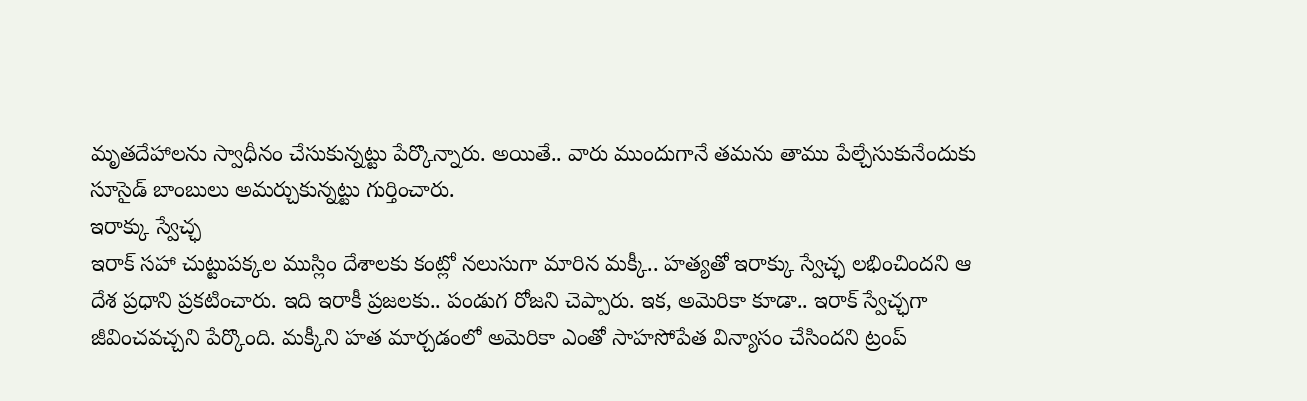మృతదేహాలను స్వాధీనం చేసుకున్నట్టు పేర్కొన్నారు. అయితే.. వారు ముందుగానే తమను తాము పేల్చేసుకునేందుకు సూసైడ్ బాంబులు అమర్చుకున్నట్టు గుర్తించారు.
ఇరాక్కు స్వేచ్ఛ
ఇరాక్ సహా చుట్టుపక్కల ముస్లిం దేశాలకు కంట్లో నలుసుగా మారిన మక్కీ.. హత్యతో ఇరాక్కు స్వేచ్ఛ లభించిందని ఆ దేశ ప్రధాని ప్రకటించారు. ఇది ఇరాకీ ప్రజలకు.. పండుగ రోజని చెప్పారు. ఇక, అమెరికా కూడా.. ఇరాక్ స్వేచ్ఛగా జీవించవచ్చని పేర్కొంది. మక్కీని హత మార్చడంలో అమెరికా ఎంతో సాహసోపేత విన్యాసం చేసిందని ట్రంప్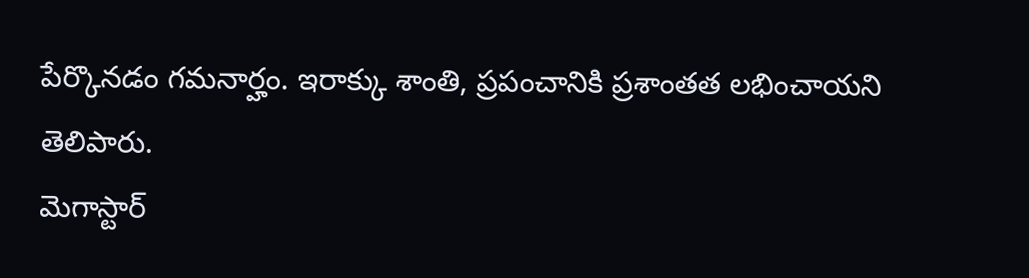పేర్కొనడం గమనార్హం. ఇరాక్కు శాంతి, ప్రపంచానికి ప్రశాంతత లభించాయని తెలిపారు.
మెగాస్టార్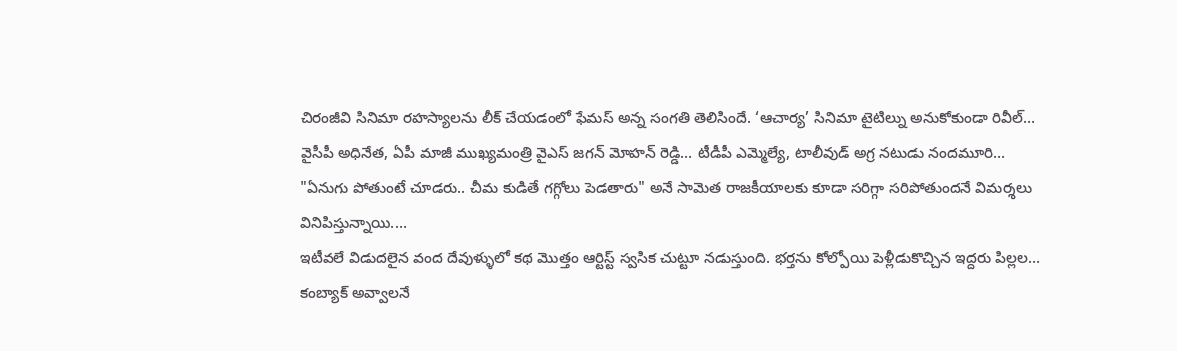చిరంజీవి సినిమా రహస్యాలను లీక్ చేయడంలో ఫేమస్ అన్న సంగతి తెలిసిందే. ‘ఆచార్య’ సినిమా టైటిల్ను అనుకోకుండా రివీల్…
వైసీపీ అధినేత, ఏపీ మాజీ ముఖ్యమంత్రి వైఎస్ జగన్ మోహన్ రెడ్డి… టీడీపీ ఎమ్మెల్యే, టాలీవుడ్ అగ్ర నటుడు నందమూరి…
"ఏనుగు పోతుంటే చూడరు.. చీమ కుడితే గగ్గోలు పెడతారు" అనే సామెత రాజకీయాలకు కూడా సరిగ్గా సరిపోతుందనే విమర్శలు వినిపిస్తున్నాయి.…
ఇటీవలే విడుదలైన వంద దేవుళ్ళులో కథ మొత్తం ఆర్టిస్ట్ స్వసిక చుట్టూ నడుస్తుంది. భర్తను కోల్పోయి పెళ్లీడుకొచ్చిన ఇద్దరు పిల్లల…
కంబ్యాక్ అవ్వాలనే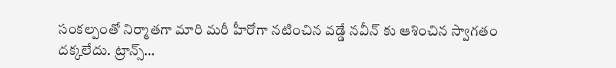సంకల్పంతో నిర్మాతగా మారి మరీ హీరోగా నటించిన వడ్డే నవీన్ కు ఆశించిన స్వాగతం దక్కలేదు. ట్రాన్స్…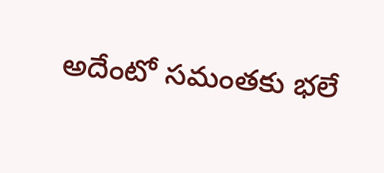అదేంటో సమంతకు భలే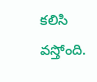కలిసి వస్తోంది.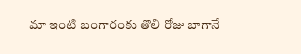మా ఇంటి బంగారంకు తొలి రోజు బాగానే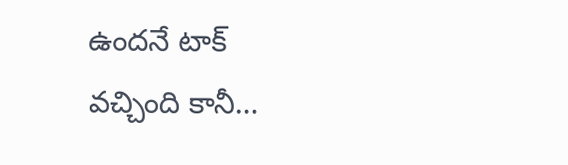ఉందనే టాక్ వచ్చింది కానీ…